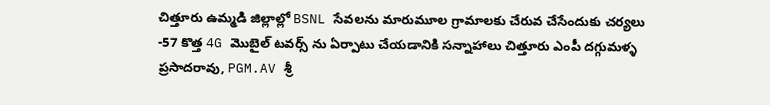చిత్తూరు ఉమ్మడి జిల్లాల్లో BSNL సేవలను మారుమూల గ్రామాలకు చేరువ చేసేందుకు చర్యలు
-57 కొత్త 4G మొబైల్ టవర్స్ ను ఏర్పాటు చేయడానికి సన్నాహాలు చిత్తూరు ఎంపీ దగ్గుమళ్ళ ప్రసాదరావు, PGM.AV శ్రీ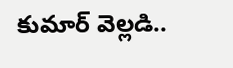కుమార్ వెల్లడి..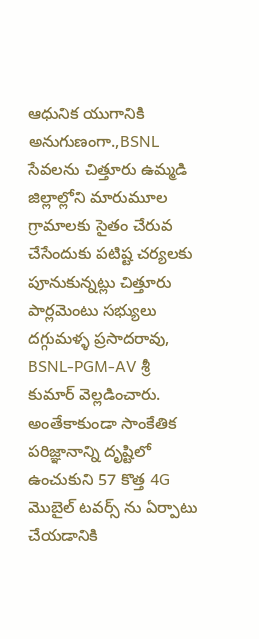ఆధునిక యుగానికి అనుగుణంగా.,BSNL సేవలను చిత్తూరు ఉమ్మడి జిల్లాల్లోని మారుమూల గ్రామాలకు సైతం చేరువ చేసేందుకు పటిష్ట చర్యలకు పూనుకున్నట్లు చిత్తూరు పార్లమెంటు సభ్యులు దగ్గుమళ్ళ ప్రసాదరావు, BSNL-PGM-AV శ్రీ కుమార్ వెల్లడించారు. అంతేకాకుండా సాంకేతిక పరిజ్ఞానాన్ని దృష్టిలో ఉంచుకుని 57 కొత్త 4G మొబైల్ టవర్స్ ను ఏర్పాటు చేయడానికి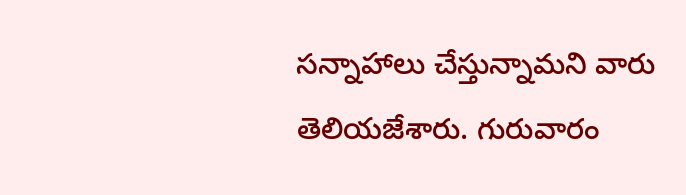సన్నాహాలు చేస్తున్నామని వారు తెలియజేశారు. గురువారం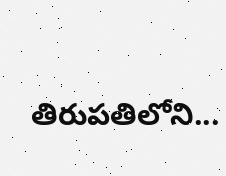తిరుపతిలోని...